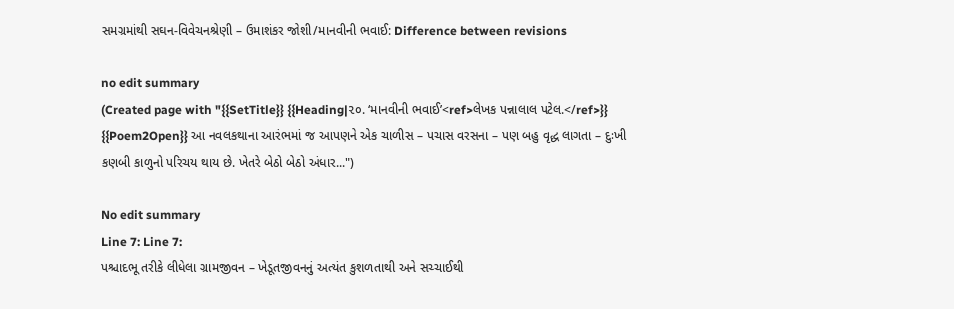સમગ્રમાંથી સઘન-વિવેચનશ્રેણી – ઉમાશંકર જોશી/માનવીની ભવાઈ: Difference between revisions

no edit summary
(Created page with "{{SetTitle}} {{Heading|૨૦. ‘માનવીની ભવાઈ’<ref>લેખક પન્નાલાલ પટેલ.</ref>}} {{Poem2Open}} આ નવલકથાના આરંભમાં જ આપણને એક ચાળીસ – પચાસ વરસના – પણ બહુ વૃદ્ધ લાગતા – દુઃખી કણબી કાળુનો પરિચય થાય છે. ખેતરે બેઠો બેઠો અંધાર...")

No edit summary
Line 7: Line 7:
પશ્ચાદભૂ તરીકે લીધેલા ગ્રામજીવન – ખેડૂતજીવનનું અત્યંત કુશળતાથી અને સચ્ચાઈથી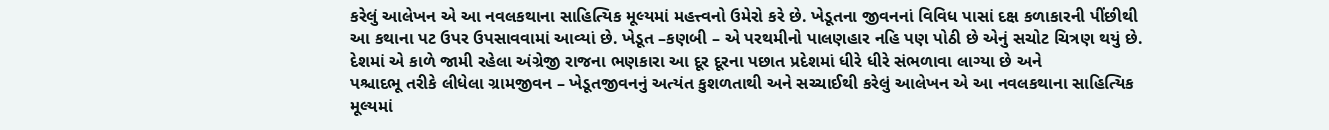કરેલું આલેખન એ આ નવલકથાના સાહિત્યિક મૂલ્યમાં મહત્ત્વનો ઉમેરો કરે છે. ખેડૂતના જીવનનાં વિવિધ પાસાં દક્ષ કળાકારની પીંછીથી આ કથાના પટ ઉપર ઉપસાવવામાં આવ્યાં છે. ખેડૂત –કણબી – એ પરથમીનો પાલણહાર નહિ પણ પોઠી છે એનું સચોટ ચિત્રણ થયું છે. દેશમાં એ કાળે જામી રહેલા અંગ્રેજી રાજના ભણકારા આ દૂર દૂરના પછાત પ્રદેશમાં ધીરે ધીરે સંભળાવા લાગ્યા છે અને
પશ્ચાદભૂ તરીકે લીધેલા ગ્રામજીવન – ખેડૂતજીવનનું અત્યંત કુશળતાથી અને સચ્ચાઈથી કરેલું આલેખન એ આ નવલકથાના સાહિત્યિક મૂલ્યમાં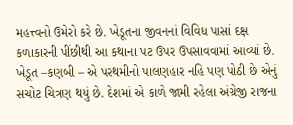મહત્ત્વનો ઉમેરો કરે છે. ખેડૂતના જીવનનાં વિવિધ પાસાં દક્ષ કળાકારની પીંછીથી આ કથાના પટ ઉપર ઉપસાવવામાં આવ્યાં છે. ખેડૂત –કણબી – એ પરથમીનો પાલણહાર નહિ પણ પોઠી છે એનું સચોટ ચિત્રણ થયું છે. દેશમાં એ કાળે જામી રહેલા અંગ્રેજી રાજના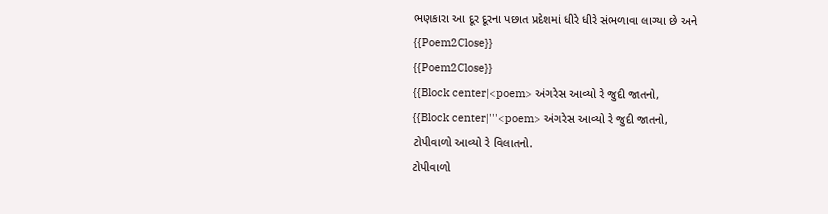ભણકારા આ દૂર દૂરના પછાત પ્રદેશમાં ધીરે ધીરે સંભળાવા લાગ્યા છે અને
{{Poem2Close}}
{{Poem2Close}}
{{Block center|<poem> અંગરેસ આવ્યો રે જુદી જાતનો,
{{Block center|'''<poem> અંગરેસ આવ્યો રે જુદી જાતનો,
ટોપીવાળો આવ્યો રે વિલાતનો.
ટોપીવાળો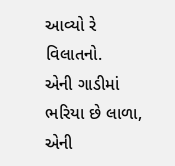આવ્યો રે વિલાતનો.
એની ગાડીમાં ભરિયા છે લાળા,
એની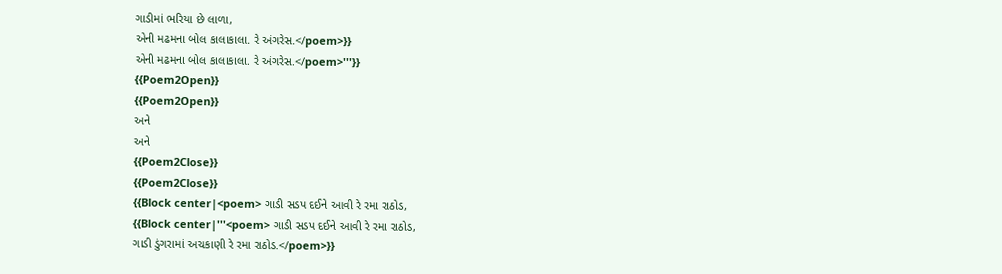ગાડીમાં ભરિયા છે લાળા,
એની મઢમના બોલ કાલાકાલા. રે અંગરેસ.</poem>}}
એની મઢમના બોલ કાલાકાલા. રે અંગરેસ.</poem>'''}}
{{Poem2Open}}
{{Poem2Open}}
અને
અને
{{Poem2Close}}
{{Poem2Close}}
{{Block center|<poem> ગાડી સડપ દઈને આવી રે રમા રાઠોડ,
{{Block center|'''<poem> ગાડી સડપ દઈને આવી રે રમા રાઠોડ,
ગાડી ડુંગરામાં અચકાણી રે રમા રાઠોડ.</poem>}}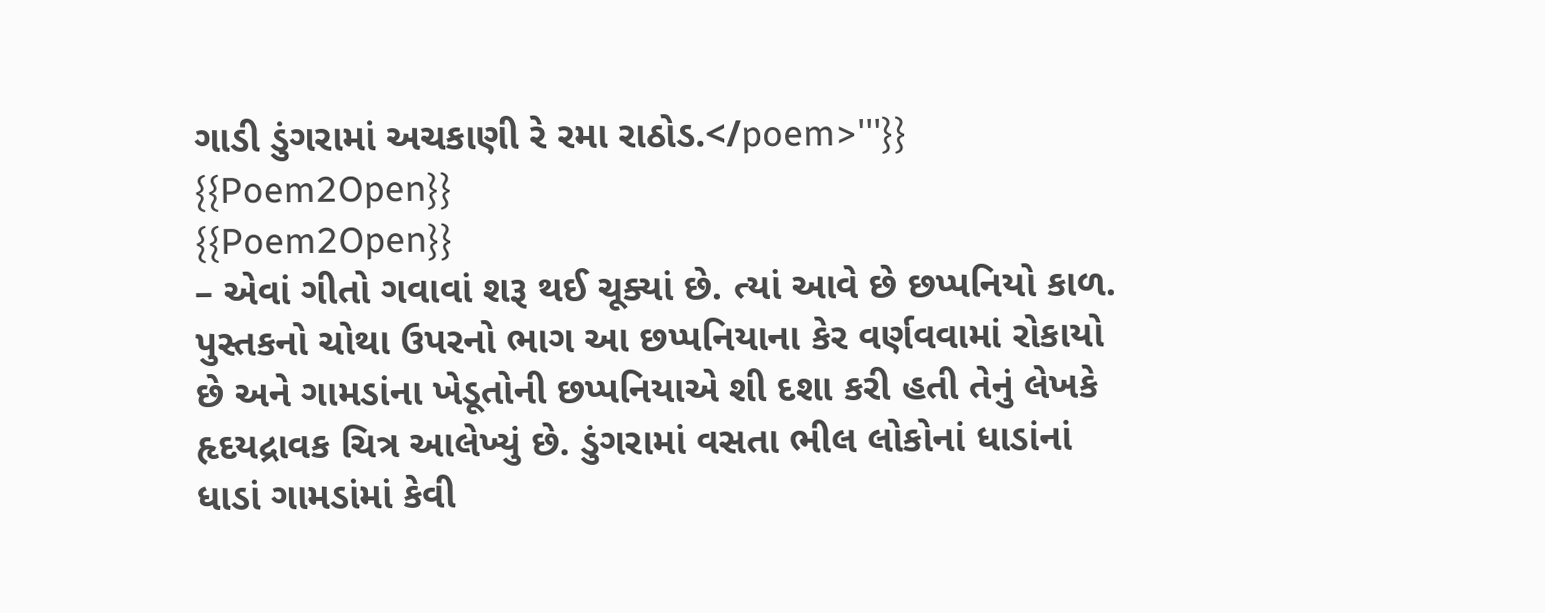ગાડી ડુંગરામાં અચકાણી રે રમા રાઠોડ.</poem>'''}}
{{Poem2Open}}
{{Poem2Open}}
– એવાં ગીતો ગવાવાં શરૂ થઈ ચૂક્યાં છે. ત્યાં આવે છે છપ્પનિયો કાળ. પુસ્તકનો ચોથા ઉપરનો ભાગ આ છપ્પનિયાના કેર વર્ણવવામાં રોકાયો છે અને ગામડાંના ખેડૂતોની છપ્પનિયાએ શી દશા કરી હતી તેનું લેખકે હૃદયદ્રાવક ચિત્ર આલેખ્યું છે. ડુંગરામાં વસતા ભીલ લોકોનાં ધાડાંનાં ધાડાં ગામડાંમાં કેવી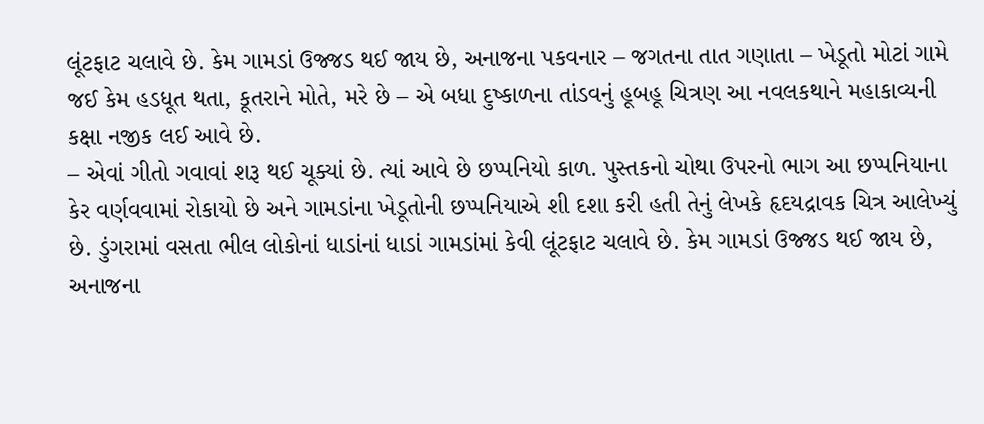લૂંટફાટ ચલાવે છે. કેમ ગામડાં ઉજ્જડ થઈ જાય છે, અનાજના પકવનાર – જગતના તાત ગણાતા – ખેડૂતો મોટાં ગામે જઈ કેમ હડધૂત થતા, કૂતરાને મોતે, મરે છે – એ બધા દુષ્કાળના તાંડવનું હૂબહૂ ચિત્રણ આ નવલકથાને મહાકાવ્યની કક્ષા નજીક લઈ આવે છે.
– એવાં ગીતો ગવાવાં શરૂ થઈ ચૂક્યાં છે. ત્યાં આવે છે છપ્પનિયો કાળ. પુસ્તકનો ચોથા ઉપરનો ભાગ આ છપ્પનિયાના કેર વર્ણવવામાં રોકાયો છે અને ગામડાંના ખેડૂતોની છપ્પનિયાએ શી દશા કરી હતી તેનું લેખકે હૃદયદ્રાવક ચિત્ર આલેખ્યું છે. ડુંગરામાં વસતા ભીલ લોકોનાં ધાડાંનાં ધાડાં ગામડાંમાં કેવી લૂંટફાટ ચલાવે છે. કેમ ગામડાં ઉજ્જડ થઈ જાય છે, અનાજના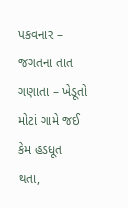પકવનાર – જગતના તાત ગણાતા – ખેડૂતો મોટાં ગામે જઈ કેમ હડધૂત થતા,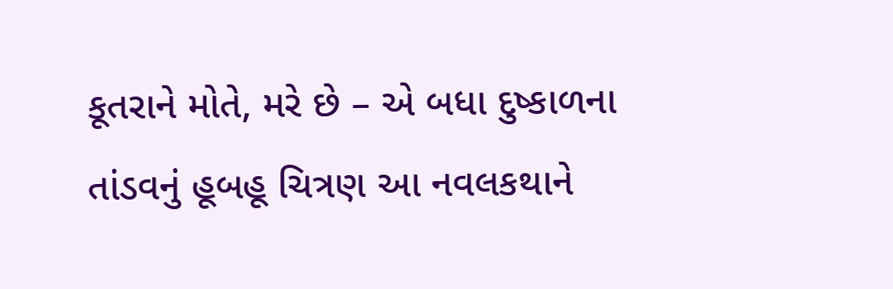કૂતરાને મોતે, મરે છે – એ બધા દુષ્કાળના તાંડવનું હૂબહૂ ચિત્રણ આ નવલકથાને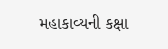મહાકાવ્યની કક્ષા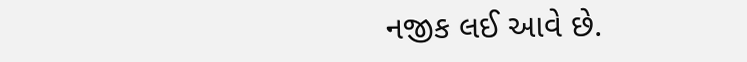નજીક લઈ આવે છે.